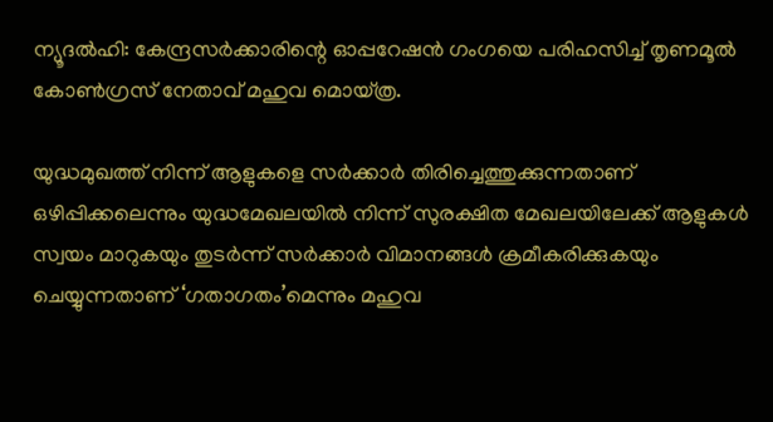ന്യൂദല്‍ഹി: കേന്ദ്രസര്‍ക്കാരിന്റെ ഓപ്പറേഷന്‍ ഗംഗയെ പരിഹസിച്ച് തൃണമൂല്‍ കോണ്‍ഗ്രസ് നേതാവ് മഹുവ മൊയ്ത്ര.

യുദ്ധമുഖത്ത് നിന്ന് ആളുകളെ സര്‍ക്കാര്‍ തിരിച്ചെത്തുക്കുന്നതാണ് ഒഴിപ്പിക്കലെന്നും യുദ്ധമേഖലയില്‍ നിന്ന് സുരക്ഷിത മേഖലയിലേക്ക് ആളുകള്‍ സ്വയം മാറുകയും തുടര്‍ന്ന് സര്‍ക്കാര്‍ വിമാനങ്ങള്‍ ക്രമീകരിക്കുകയും ചെയ്യുന്നതാണ് ‘ഗതാഗതം’മെന്നും മഹുവ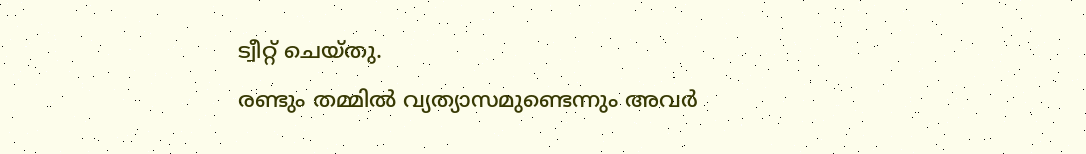ട്വീറ്റ് ചെയ്തു.
രണ്ടും തമ്മില്‍ വ്യത്യാസമുണ്ടെന്നും അവര്‍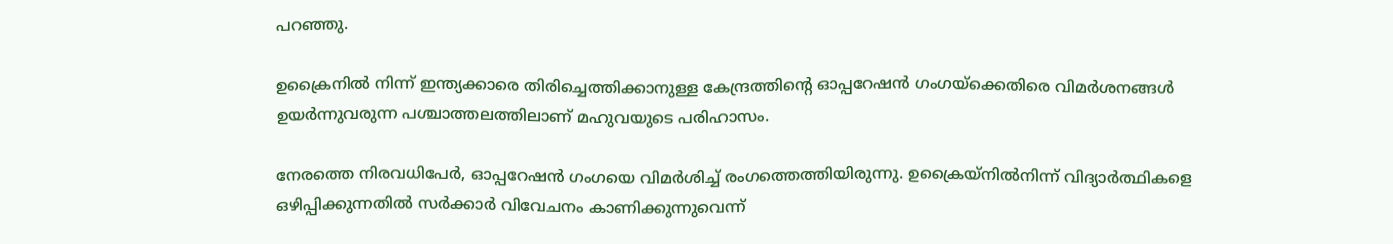പറഞ്ഞു.

ഉക്രൈനില്‍ നിന്ന് ഇന്ത്യക്കാരെ തിരിച്ചെത്തിക്കാനുള്ള കേന്ദ്രത്തിന്റെ ഓപ്പറേഷന്‍ ഗംഗയ്‌ക്കെതിരെ വിമര്‍ശനങ്ങള്‍ ഉയര്‍ന്നുവരുന്ന പശ്ചാത്തലത്തിലാണ് മഹുവയുടെ പരിഹാസം.

നേരത്തെ നിരവധിപേര്‍, ഓപ്പറേഷന്‍ ഗംഗയെ വിമര്‍ശിച്ച് രംഗത്തെത്തിയിരുന്നു. ഉക്രൈയ്നില്‍നിന്ന് വിദ്യാര്‍ത്ഥികളെ ഒഴിപ്പിക്കുന്നതില്‍ സര്‍ക്കാര്‍ വിവേചനം കാണിക്കുന്നുവെന്ന്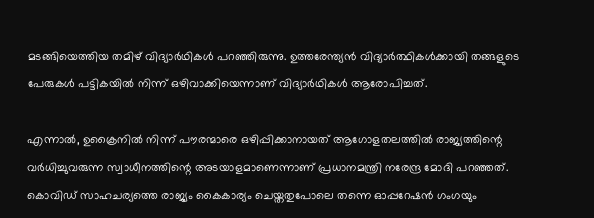മടങ്ങിയെത്തിയ തമിഴ് വിദ്യാര്‍ഥികള്‍ പറഞ്ഞിരുന്നു. ഉത്തരേന്ത്യന്‍ വിദ്യാര്‍ത്ഥികള്‍ക്കായി തങ്ങളുടെ പേരുകള്‍ പട്ടികയില്‍ നിന്ന് ഒഴിവാക്കിയെന്നാണ് വിദ്യാര്‍ഥികള്‍ ആരോപിച്ചത്.

എന്നാല്‍, ഉക്രൈനില്‍ നിന്ന് പൗരന്മാരെ ഒഴിപ്പിക്കാനായത് ആഗോളതലത്തില്‍ രാജ്യത്തിന്റെ വര്‍ധിച്ചുവരുന്ന സ്വാധീനത്തിന്റെ അടയാളമാണെന്നാണ് പ്രധാനമന്ത്രി നരേന്ദ്ര മോദി പറഞ്ഞത്. കൊവിഡ് സാഹചര്യത്തെ രാജ്യം കൈകാര്യം ചെയ്തതുപോലെ തന്നെ ഓപ്പറേഷന്‍ ഗംഗയും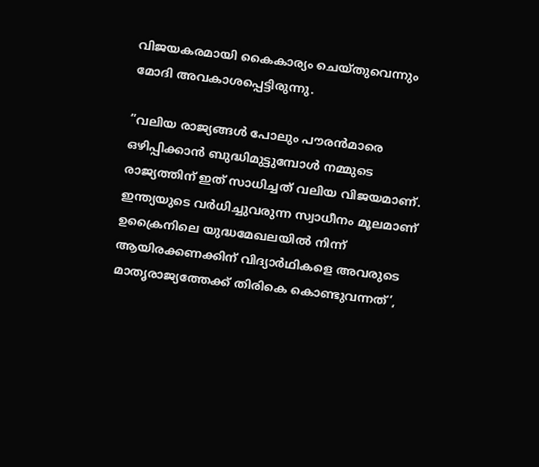വിജയകരമായി കൈകാര്യം ചെയ്തുവെന്നും മോദി അവകാശപ്പെട്ടിരുന്നു.

”വലിയ രാജ്യങ്ങള്‍ പോലും പൗരന്‍മാരെ ഒഴിപ്പിക്കാന്‍ ബുദ്ധിമുട്ടുമ്പോള്‍ നമ്മുടെ രാജ്യത്തിന് ഇത് സാധിച്ചത് വലിയ വിജയമാണ്. ഇന്ത്യയുടെ വര്‍ധിച്ചുവരുന്ന സ്വാധീനം മൂലമാണ് ഉക്രൈനിലെ യുദ്ധമേഖലയില്‍ നിന്ന് ആയിരക്കണക്കിന് വിദ്യാര്‍ഥികളെ അവരുടെ മാതൃരാജ്യത്തേക്ക് തിരികെ കൊണ്ടുവന്നത്’,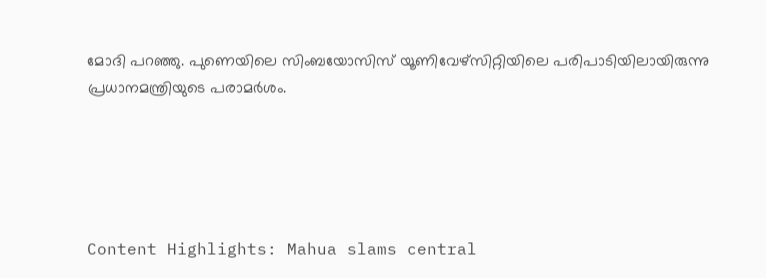മോദി പറഞ്ഞു. പുണെയിലെ സിംബയോസിസ് യൂണിവേഴ്‌സിറ്റിയിലെ പരിപാടിയിലായിരുന്നു പ്രധാനമന്ത്രിയുടെ പരാമര്‍ശം.





Content Highlights: Mahua slams central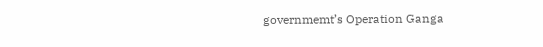governmemt’s Operation Ganga